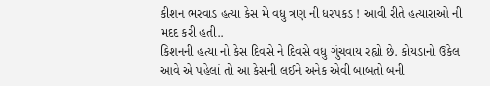કીશન ભરવાડ હત્યા કેસ મે વધુ ત્રણ ની ધરપકડ ! આવી રીતે હત્યારાઓ ની મદદ કરી હતી..
કિશનની હત્યા નો કેસ દિવસે ને દિવસે વધુ ગુંચવાય રહ્યો છે. કોયડાનો ઉકેલ આવે એ પહેલાં તો આ કેસની લઈને અનેક એવી બાબતો બની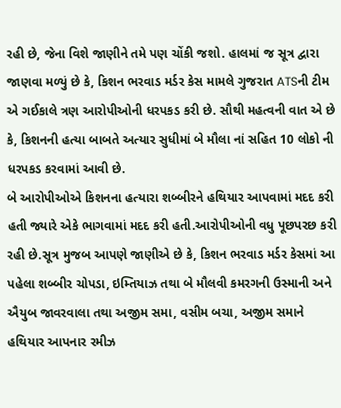રહી છે, જેના વિશે જાણીને તમે પણ ચોંકી જશો. હાલમાં જ સૂત્ર દ્વારા જાણવા મળ્યું છે કે, કિશન ભરવાડ મર્ડર કેસ મામલે ગુજરાત ATSની ટીમ એ ગઈકાલે ત્રણ આરોપીઓની ધરપકડ કરી છે. સૌથી મહત્વની વાત એ છે કે, કિશનની હત્યા બાબતે અત્યાર સુધીમાં બે મૌલા નાં સહિત 10 લોકો ની ધરપકડ કરવામાં આવી છે.
બે આરોપીઓએ કિશનના હત્યારા શબ્બીરને હથિયાર આપવામાં મદદ કરી હતી જ્યારે એકે ભાગવામાં મદદ કરી હતી.આરોપીઓની વધુ પૂછપરછ કરી રહી છે.સૂત્ર મુજબ આપણે જાણીએ છે કે, કિશન ભરવાડ મર્ડર કેસમાં આ પહેલા શબ્બીર ચોપડા, ઇમ્તિયાઝ તથા બે મૌલવી કમરગની ઉસ્માની અને ઐયુબ જાવરવાલા તથા અજીમ સમા, વસીમ બચા, અજીમ સમાને હથિયાર આપનાર રમીઝ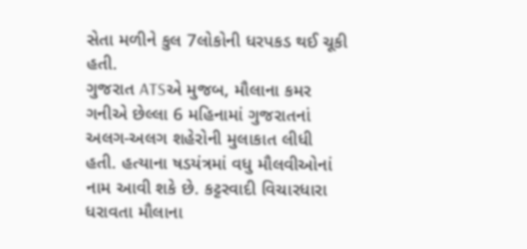સેતા મળીને કુલ 7લોકોની ધરપકડ થઈ ચૂકી હતી.
ગુજરાત ATSએ મુજબ, મૌલાના કમર ગનીએ છેલ્લા 6 મહિનામાં ગુજરાતનાં અલગ-અલગ શહેરોની મુલાકાત લીધી હતી. હત્યાના ષડયંત્રમાં વધુ મૌલવીઓનાં નામ આવી શકે છે. કટ્ટરવાદી વિચારધારા ધરાવતા મૌલાના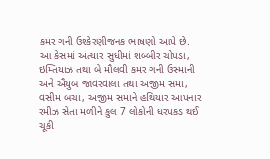કમર ગની ઉશ્કેરણીજનક ભાષણો આપે છે.
આ કેસમાં અત્યાર સુધીમાં શબ્બીર ચોપડા, ઇમ્તિયાઝ તથા બે મૌલવી કમર ગની ઉસ્માની અને ઐયુબ જાવરવાલા તથા અજીમ સમા, વસીમ બચા, અજીમ સમાને હથિયાર આપનાર રમીઝ સેતા મળીને કુલ 7 લોકોની ધરપકડ થઈ ચૂકી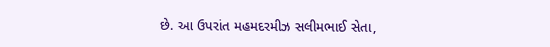છે. આ ઉપરાંત મહમદરમીઝ સલીમભાઈ સેતા,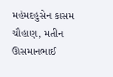મહંમદહુસેન કાસમ ચૌહાણ, મતીન ઊસમાનભાઈ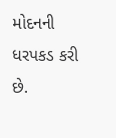મોદનની ધરપકડ કરી છે.